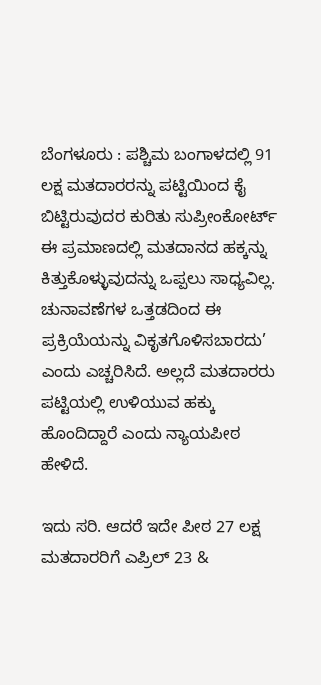ಬೆಂಗಳೂರು : ಪಶ್ಚಿಮ ಬಂಗಾಳದಲ್ಲಿ 91 ಲಕ್ಷ ಮತದಾರರನ್ನು ಪಟ್ಟಿಯಿಂದ ಕೈ ಬಿಟ್ಟಿರುವುದರ ಕುರಿತು ಸುಪ್ರೀಂಕೋರ್ಟ್ ಈ ಪ್ರಮಾಣದಲ್ಲಿ ಮತದಾನದ ಹಕ್ಕನ್ನು ಕಿತ್ತುಕೊಳ್ಳುವುದನ್ನು ಒಪ್ಪಲು ಸಾಧ್ಯವಿಲ್ಲ. ಚುನಾವಣೆಗಳ ಒತ್ತಡದಿಂದ ಈ ಪ್ರಕ್ರಿಯೆಯನ್ನು ವಿಕೃತಗೊಳಿಸಬಾರದು’ ಎಂದು ಎಚ್ಚರಿಸಿದೆ. ಅಲ್ಲದೆ ಮತದಾರರು ಪಟ್ಟಿಯಲ್ಲಿ ಉಳಿಯುವ ಹಕ್ಕು ಹೊಂದಿದ್ದಾರೆ ಎಂದು ನ್ಯಾಯಪೀಠ ಹೇಳಿದೆ.

ಇದು ಸರಿ. ಆದರೆ ಇದೇ ಪೀಠ 27 ಲಕ್ಷ ಮತದಾರರಿಗೆ ಎಪ್ರಿಲ್ 23 &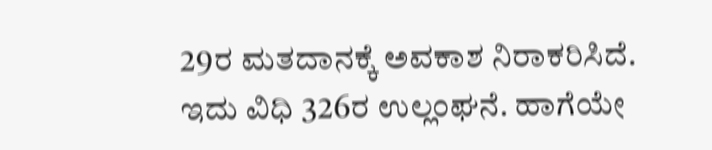29ರ ಮತದಾನಕ್ಕೆ ಅವಕಾಶ ನಿರಾಕರಿಸಿದೆ.
ಇದು ವಿಧಿ 326ರ ಉಲ್ಲಂಘನೆ. ಹಾಗೆಯೇ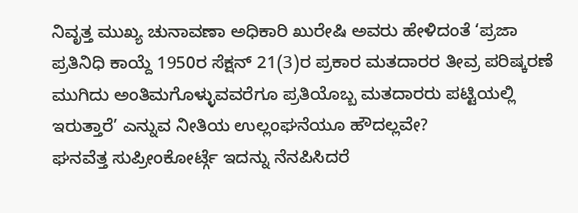ನಿವೃತ್ತ ಮುಖ್ಯ ಚುನಾವಣಾ ಅಧಿಕಾರಿ ಖುರೇಷಿ ಅವರು ಹೇಳಿದಂತೆ ‘ಪ್ರಜಾ ಪ್ರತಿನಿಧಿ ಕಾಯ್ದೆ 1950ರ ಸೆಕ್ಷನ್ 21(3)ರ ಪ್ರಕಾರ ಮತದಾರರ ತೀವ್ರ ಪರಿಷ್ಕರಣೆ ಮುಗಿದು ಅಂತಿಮಗೊಳ್ಳುವವರೆಗೂ ಪ್ರತಿಯೊಬ್ಬ ಮತದಾರರು ಪಟ್ಟಿಯಲ್ಲಿ ಇರುತ್ತಾರೆ’ ಎನ್ನುವ ನೀತಿಯ ಉಲ್ಲಂಘನೆಯೂ ಹೌದಲ್ಲವೇ?
ಘನವೆತ್ತ ಸುಪ್ರೀಂಕೋರ್ಟ್ಗೆ ಇದನ್ನು ನೆನಪಿಸಿದರೆ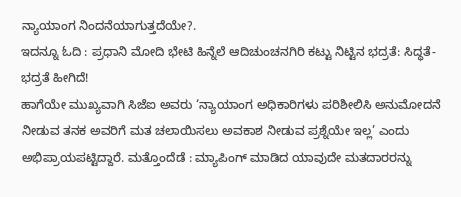ನ್ಯಾಯಾಂಗ ನಿಂದನೆಯಾಗುತ್ತದೆಯೇ?.
ಇದನ್ನೂ ಓದಿ : ಪ್ರಧಾನಿ ಮೋದಿ ಭೇಟಿ ಹಿನ್ನೆಲೆ ಆದಿಚುಂಚನಗಿರಿ ಕಟ್ಟು ನಿಟ್ಟಿನ ಭದ್ರತೆ: ಸಿದ್ಧತೆ-ಭದ್ರತೆ ಹೀಗಿದೆ!
ಹಾಗೆಯೇ ಮುಖ್ಯವಾಗಿ ಸಿಜೆಐ ಅವರು ‘ನ್ಯಾಯಾಂಗ ಅಧಿಕಾರಿಗಳು ಪರಿಶೀಲಿಸಿ ಅನುಮೋದನೆ ನೀಡುವ ತನಕ ಅವರಿಗೆ ಮತ ಚಲಾಯಿಸಲು ಅವಕಾಶ ನೀಡುವ ಪ್ರಶ್ನೆಯೇ ಇಲ್ಲ’ ಎಂದು ಅಭಿಪ್ರಾಯಪಟ್ಟಿದ್ದಾರೆ. ಮತ್ತೊಂದೆಡೆ : ಮ್ಯಾಪಿಂಗ್ ಮಾಡಿದ ಯಾವುದೇ ಮತದಾರರನ್ನು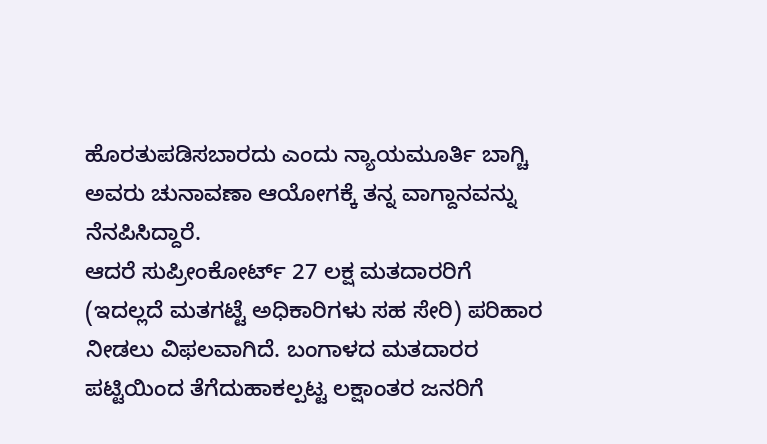ಹೊರತುಪಡಿಸಬಾರದು ಎಂದು ನ್ಯಾಯಮೂರ್ತಿ ಬಾಗ್ಚಿ ಅವರು ಚುನಾವಣಾ ಆಯೋಗಕ್ಕೆ ತನ್ನ ವಾಗ್ದಾನವನ್ನು ನೆನಪಿಸಿದ್ದಾರೆ.
ಆದರೆ ಸುಪ್ರೀಂಕೋರ್ಟ್ 27 ಲಕ್ಷ ಮತದಾರರಿಗೆ (ಇದಲ್ಲದೆ ಮತಗಟ್ಟೆ ಅಧಿಕಾರಿಗಳು ಸಹ ಸೇರಿ) ಪರಿಹಾರ ನೀಡಲು ವಿಫಲವಾಗಿದೆ. ಬಂಗಾಳದ ಮತದಾರರ ಪಟ್ಟಿಯಿಂದ ತೆಗೆದುಹಾಕಲ್ಪಟ್ಟ ಲಕ್ಷಾಂತರ ಜನರಿಗೆ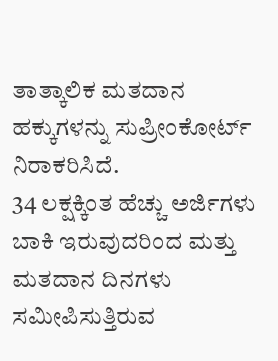ತಾತ್ಕಾಲಿಕ ಮತದಾನ ಹಕ್ಕುಗಳನ್ನು ಸುಪ್ರೀಂಕೋರ್ಟ್ ನಿರಾಕರಿಸಿದೆ.
34 ಲಕ್ಷಕ್ಕಿಂತ ಹೆಚ್ಚು ಅರ್ಜಿಗಳು ಬಾಕಿ ಇರುವುದರಿಂದ ಮತ್ತು ಮತದಾನ ದಿನಗಳು ಸಮೀಪಿಸುತ್ತಿರುವ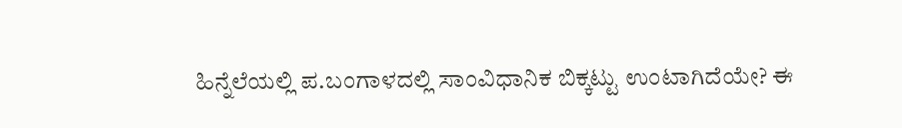ಹಿನ್ನೆಲೆಯಲ್ಲಿ ಪ.ಬಂಗಾಳದಲ್ಲಿ ಸಾಂವಿಧಾನಿಕ ಬಿಕ್ಕಟ್ಟು ಉಂಟಾಗಿದೆಯೇ? ಈ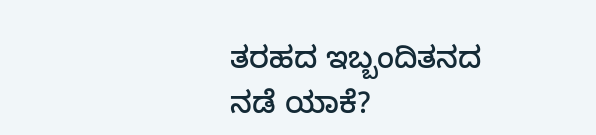ತರಹದ ಇಬ್ಬಂದಿತನದ ನಡೆ ಯಾಕೆ?